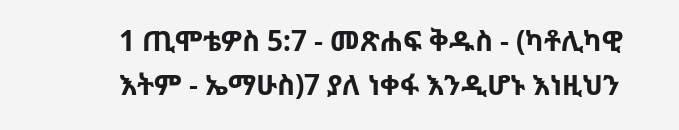1 ጢሞቴዎስ 5:7 - መጽሐፍ ቅዱስ - (ካቶሊካዊ እትም - ኤማሁስ)7 ያለ ነቀፋ እንዲሆኑ እነዚህን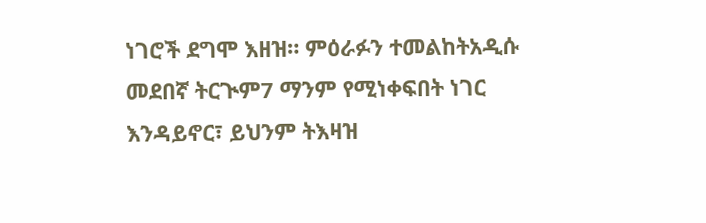ነገሮች ደግሞ እዘዝ። ምዕራፉን ተመልከትአዲሱ መደበኛ ትርጒም7 ማንም የሚነቀፍበት ነገር እንዳይኖር፣ ይህንም ትእዛዝ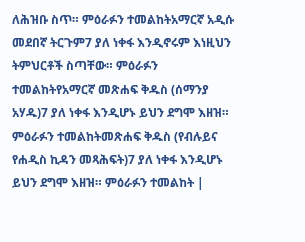ለሕዝቡ ስጥ። ምዕራፉን ተመልከትአማርኛ አዲሱ መደበኛ ትርጉም7 ያለ ነቀፋ እንዲኖሩም እነዚህን ትምህርቶች ስጣቸው። ምዕራፉን ተመልከትየአማርኛ መጽሐፍ ቅዱስ (ሰማንያ አሃዱ)7 ያለ ነቀፋ እንዲሆኑ ይህን ደግሞ እዘዝ። ምዕራፉን ተመልከትመጽሐፍ ቅዱስ (የብሉይና የሐዲስ ኪዳን መጻሕፍት)7 ያለ ነቀፋ እንዲሆኑ ይህን ደግሞ እዘዝ። ምዕራፉን ተመልከት |